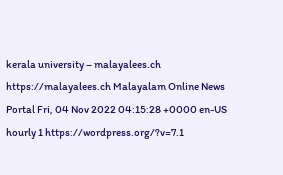kerala university – malayalees.ch https://malayalees.ch Malayalam Online News Portal Fri, 04 Nov 2022 04:15:28 +0000 en-US hourly 1 https://wordpress.org/?v=7.1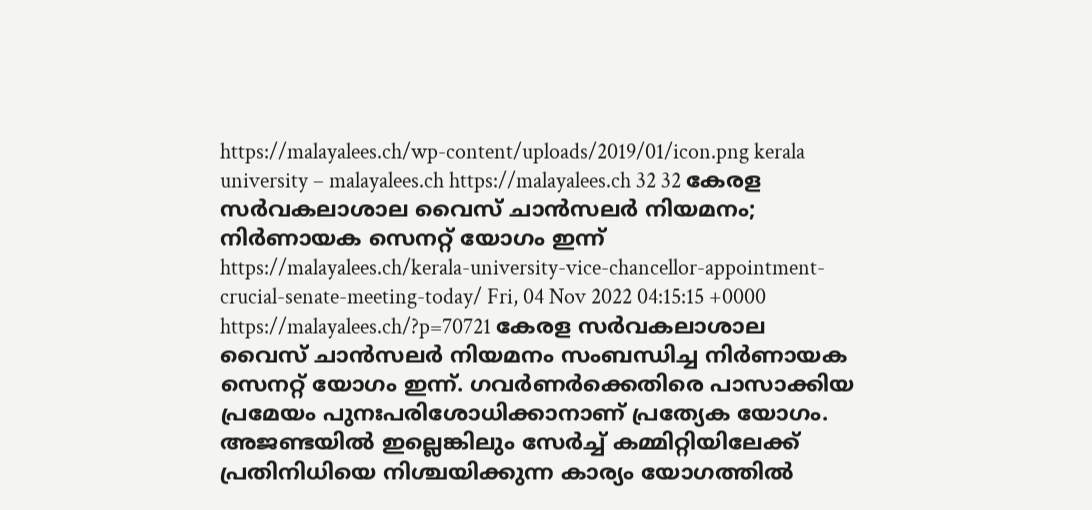https://malayalees.ch/wp-content/uploads/2019/01/icon.png kerala university – malayalees.ch https://malayalees.ch 32 32 കേരള സർവകലാശാല വൈസ് ചാൻസലർ നിയമനം; നിർണായക സെനറ്റ് യോഗം ഇന്ന് https://malayalees.ch/kerala-university-vice-chancellor-appointment-crucial-senate-meeting-today/ Fri, 04 Nov 2022 04:15:15 +0000 https://malayalees.ch/?p=70721 കേരള സർവകലാശാല വൈസ് ചാൻസലർ നിയമനം സംബന്ധിച്ച നിർണായക സെനറ്റ് യോഗം ഇന്ന്. ഗവർണർക്കെതിരെ പാസാക്കിയ പ്രമേയം പുനഃപരിശോധിക്കാനാണ് പ്രത്യേക യോഗം. അജണ്ടയിൽ ഇല്ലെങ്കിലും സേർച്ച് കമ്മിറ്റിയിലേക്ക് പ്രതിനിധിയെ നിശ്ചയിക്കുന്ന കാര്യം യോഗത്തിൽ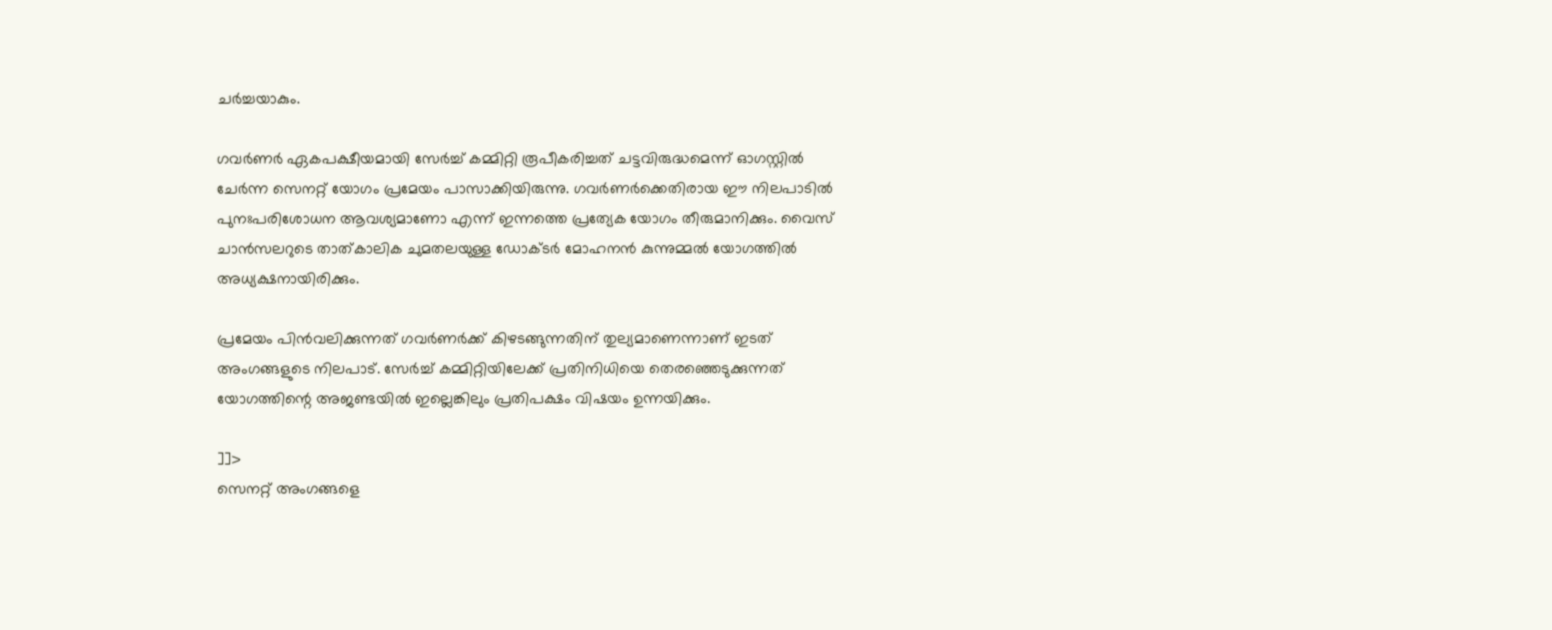ചർച്ചയാകും.

ഗവർണർ ഏകപക്ഷീയമായി സേർച്ച് കമ്മിറ്റി രൂപീകരിച്ചത് ചട്ടവിരുദ്ധമെന്ന് ഓഗസ്റ്റിൽ ചേർന്ന സെനറ്റ് യോഗം പ്രമേയം പാസാക്കിയിരുന്നു. ഗവർണർക്കെതിരായ ഈ നിലപാടിൽ പുനഃപരിശോധന ആവശ്യമാണോ എന്ന് ഇന്നത്തെ പ്രത്യേക യോഗം തീരുമാനിക്കും. വൈസ് ചാൻസലറുടെ താത്കാലിക ചുമതലയുള്ള ഡോക്ടർ മോഹനൻ കുന്നുമ്മൽ യോഗത്തിൽ അധ്യക്ഷനായിരിക്കും.

പ്രമേയം പിൻവലിക്കുന്നത് ഗവർണർക്ക് കിഴടങ്ങുന്നതിന് തുല്യമാണെന്നാണ് ഇടത് അംഗങ്ങളുടെ നിലപാട്. സേർച്ച് കമ്മിറ്റിയിലേക്ക് പ്രതിനിധിയെ തെരഞ്ഞെടുക്കുന്നത് യോഗത്തിന്റെ അജണ്ടയിൽ ഇല്ലെങ്കിലും പ്രതിപക്ഷം വിഷയം ഉന്നയിക്കും.

]]>
സെനറ്റ് അംഗങ്ങളെ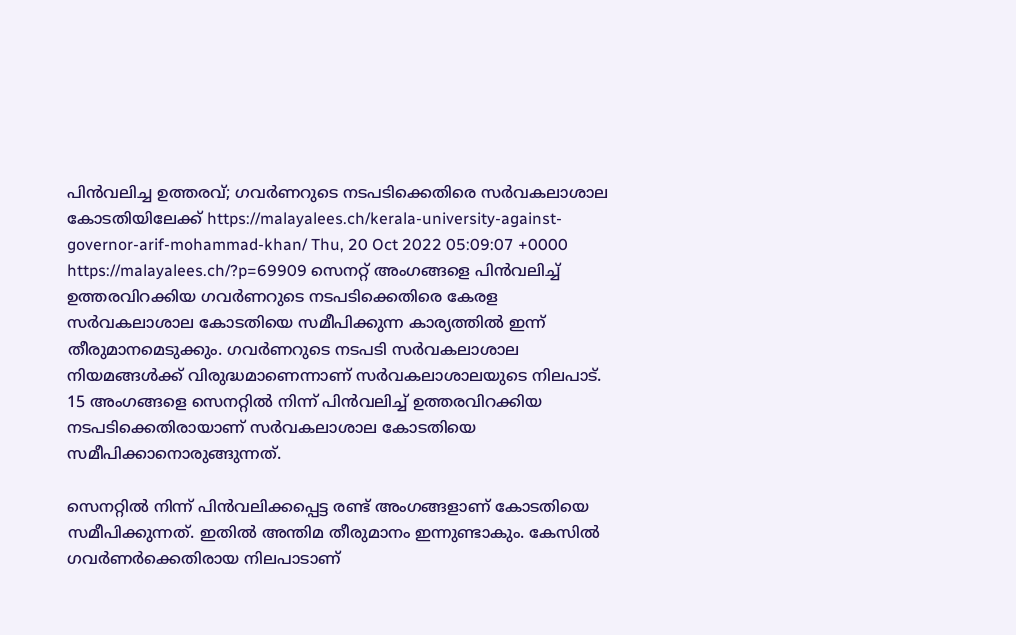പിന്‍വലിച്ച ഉത്തരവ്; ഗവര്‍ണറുടെ നടപടിക്കെതിരെ സര്‍വകലാശാല കോടതിയിലേക്ക് https://malayalees.ch/kerala-university-against-governor-arif-mohammad-khan/ Thu, 20 Oct 2022 05:09:07 +0000 https://malayalees.ch/?p=69909 സെനറ്റ് അംഗങ്ങളെ പിന്‍വലിച്ച് ഉത്തരവിറക്കിയ ഗവര്‍ണറുടെ നടപടിക്കെതിരെ കേരള സര്‍വകലാശാല കോടതിയെ സമീപിക്കുന്ന കാര്യത്തില്‍ ഇന്ന് തീരുമാനമെടുക്കും. ഗവര്‍ണറുടെ നടപടി സര്‍വകലാശാല നിയമങ്ങള്‍ക്ക് വിരുദ്ധമാണെന്നാണ് സര്‍വകലാശാലയുടെ നിലപാട്. 15 അംഗങ്ങളെ സെനറ്റില്‍ നിന്ന് പിന്‍വലിച്ച് ഉത്തരവിറക്കിയ നടപടിക്കെതിരായാണ് സര്‍വകലാശാല കോടതിയെ സമീപിക്കാനൊരുങ്ങുന്നത്.

സെനറ്റില്‍ നിന്ന് പിന്‍വലിക്കപ്പെട്ട രണ്ട് അംഗങ്ങളാണ് കോടതിയെ സമീപിക്കുന്നത്. ഇതില്‍ അന്തിമ തീരുമാനം ഇന്നുണ്ടാകും. കേസില്‍ ഗവര്‍ണര്‍ക്കെതിരായ നിലപാടാണ്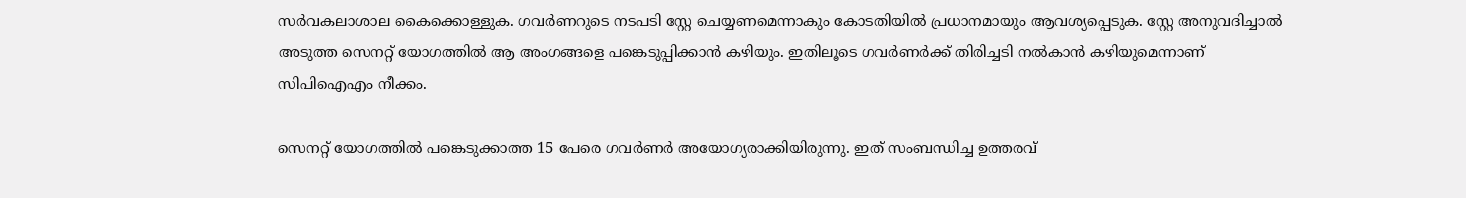സര്‍വകലാശാല കൈക്കൊള്ളുക. ഗവര്‍ണറുടെ നടപടി സ്റ്റേ ചെയ്യണമെന്നാകും കോടതിയില്‍ പ്രധാനമായും ആവശ്യപ്പെടുക. സ്റ്റേ അനുവദിച്ചാല്‍ അടുത്ത സെനറ്റ് യോഗത്തില്‍ ആ അംഗങ്ങളെ പങ്കെടുപ്പിക്കാന്‍ കഴിയും. ഇതിലൂടെ ഗവര്‍ണര്‍ക്ക് തിരിച്ചടി നല്‍കാന്‍ കഴിയുമെന്നാണ് സിപിഐഎം നീക്കം.

സെനറ്റ് യോഗത്തില്‍ പങ്കെടുക്കാത്ത 15 പേരെ ഗവര്‍ണര്‍ അയോഗ്യരാക്കിയിരുന്നു. ഇത് സംബന്ധിച്ച ഉത്തരവ്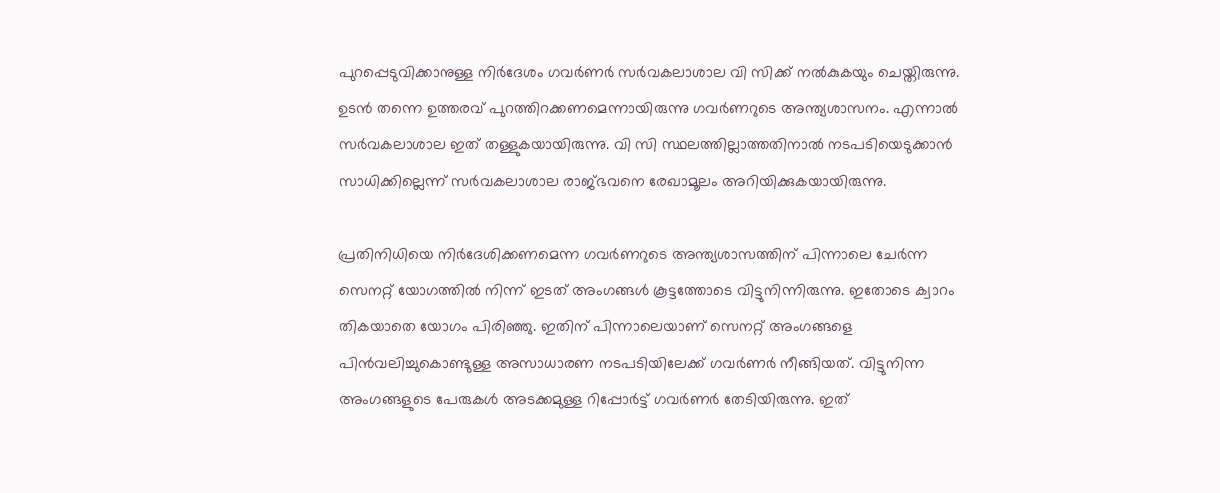പുറപ്പെടുവിക്കാനുള്ള നിര്‍ദേശം ഗവര്‍ണര്‍ സര്‍വകലാശാല വി സിക്ക് നല്‍കുകയും ചെയ്തിരുന്നു. ഉടന്‍ തന്നെ ഉത്തരവ് പുറത്തിറക്കണമെന്നായിരുന്നു ഗവര്‍ണറുടെ അന്ത്യശാസനം. എന്നാല്‍ സര്‍വകലാശാല ഇത് തള്ളുകയായിരുന്നു. വി സി സ്ഥലത്തില്ലാത്തതിനാല്‍ നടപടിയെടുക്കാന്‍ സാധിക്കില്ലെന്ന് സര്‍വകലാശാല രാജ്ഭവനെ രേഖാമൂലം അറിയിക്കുകയായിരുന്നു.

പ്രതിനിധിയെ നിര്‍ദേശിക്കണമെന്ന ഗവര്‍ണറുടെ അന്ത്യശാസത്തിന് പിന്നാലെ ചേര്‍ന്ന സെനറ്റ് യോഗത്തില്‍ നിന്ന് ഇടത് അംഗങ്ങള്‍ കൂട്ടത്തോടെ വിട്ടുനിന്നിരുന്നു. ഇതോടെ ക്വാറം തികയാതെ യോഗം പിരിഞ്ഞു. ഇതിന് പിന്നാലെയാണ് സെനറ്റ് അംഗങ്ങളെ പിന്‍വലിച്ചുകൊണ്ടുള്ള അസാധാരണ നടപടിയിലേക്ക് ഗവര്‍ണര്‍ നീങ്ങിയത്. വിട്ടുനിന്ന അംഗങ്ങളുടെ പേരുകള്‍ അടക്കമുള്ള റിപ്പോര്‍ട്ട് ഗവര്‍ണര്‍ തേടിയിരുന്നു. ഇത്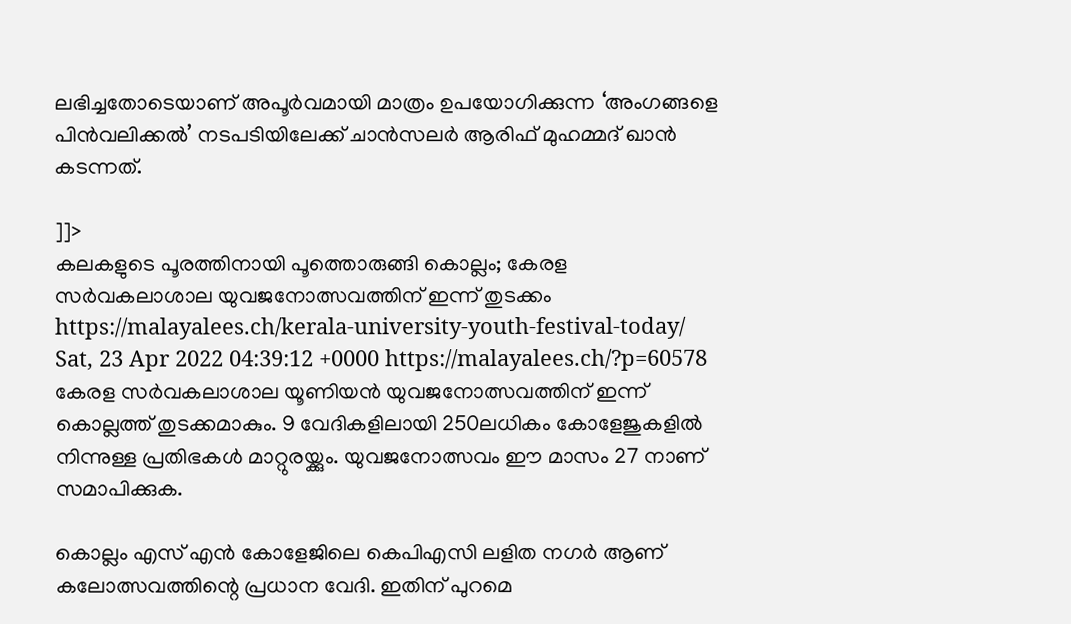ലഭിച്ചതോടെയാണ് അപൂര്‍വമായി മാത്രം ഉപയോഗിക്കുന്ന ‘അംഗങ്ങളെ പിന്‍വലിക്കല്‍’ നടപടിയിലേക്ക് ചാന്‍സലര്‍ ആരിഫ് മുഹമ്മദ് ഖാന്‍ കടന്നത്.

]]>
കലകളുടെ പൂരത്തിനായി പൂത്തൊരുങ്ങി കൊല്ലം; കേരള സര്‍വകലാശാല യുവജനോത്സവത്തിന് ഇന്ന് തുടക്കം https://malayalees.ch/kerala-university-youth-festival-today/ Sat, 23 Apr 2022 04:39:12 +0000 https://malayalees.ch/?p=60578 കേരള സര്‍വകലാശാല യൂണിയന്‍ യുവജനോത്സവത്തിന് ഇന്ന് കൊല്ലത്ത് തുടക്കമാകും. 9 വേദികളിലായി 250ലധികം കോളേജുകളില്‍ നിന്നുള്ള പ്രതിഭകള്‍ മാറ്റുരയ്ക്കും. യുവജനോത്സവം ഈ മാസം 27 നാണ് സമാപിക്കുക.

കൊല്ലം എസ് എന്‍ കോളേജിലെ കെപിഎസി ലളിത നഗര്‍ ആണ് കലോത്സവത്തിന്റെ പ്രധാന വേദി. ഇതിന് പുറമെ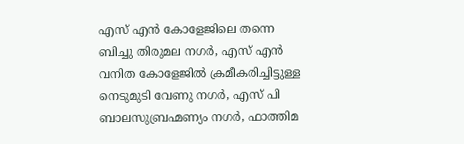എസ് എന്‍ കോളേജിലെ തന്നെ ബിച്ചു തിരുമല നഗര്‍, എസ് എന്‍ വനിത കോളേജില്‍ ക്രമീകരിച്ചിട്ടുള്ള നെടുമുടി വേണു നഗര്‍, എസ് പി ബാലസുബ്രഹ്മണ്യം നഗര്‍, ഫാത്തിമ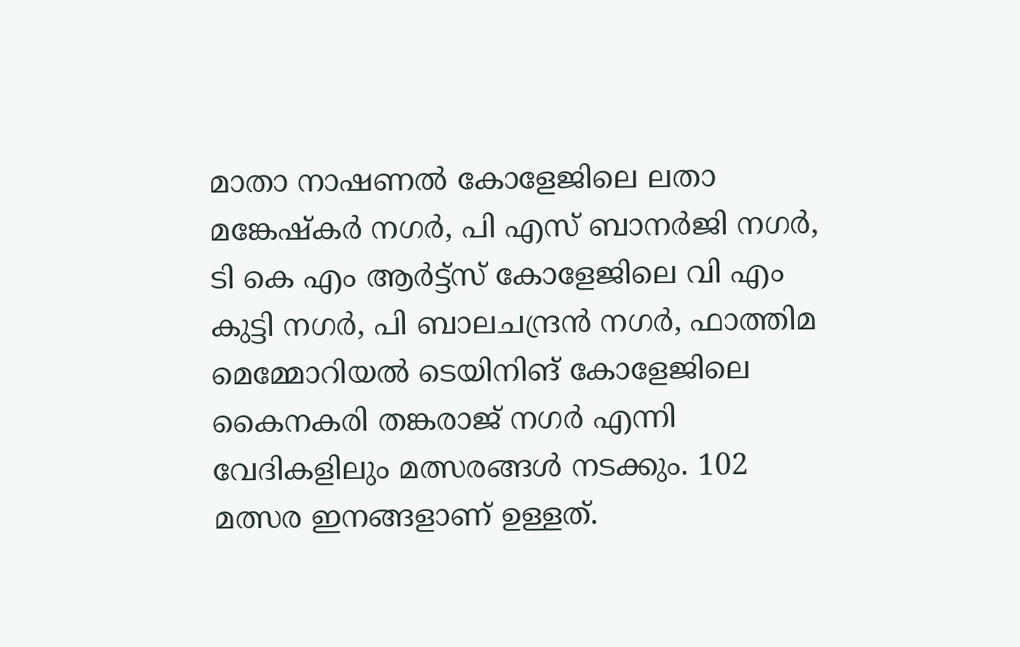മാതാ നാഷണല്‍ കോളേജിലെ ലതാ മങ്കേഷ്‌കര്‍ നഗര്‍, പി എസ് ബാനര്‍ജി നഗര്‍, ടി കെ എം ആര്‍ട്ട്‌സ് കോളേജിലെ വി എം കുട്ടി നഗര്‍, പി ബാലചന്ദ്രന്‍ നഗര്‍, ഫാത്തിമ മെമ്മോറിയല്‍ ടെയിനിങ് കോളേജിലെ കൈനകരി തങ്കരാജ് നഗര്‍ എന്നി വേദികളിലും മത്സരങ്ങള്‍ നടക്കും. 102 മത്സര ഇനങ്ങളാണ് ഉള്ളത്.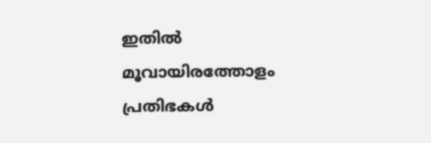ഇതില്‍ മൂവായിരത്തോളം പ്രതിഭകള്‍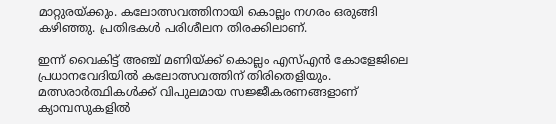മാറ്റുരയ്ക്കും. കലോത്സവത്തിനായി കൊല്ലം നഗരം ഒരുങ്ങി കഴിഞ്ഞു. പ്രതിഭകള്‍ പരിശീലന തിരക്കിലാണ്.

ഇന്ന് വൈകിട്ട് അഞ്ച് മണിയ്ക്ക് കൊല്ലം എസ്എന്‍ കോളേജിലെ പ്രധാനവേദിയില്‍ കലോത്സവത്തിന് തിരിതെളിയും. മത്സരാര്‍ത്ഥികള്‍ക്ക് വിപുലമായ സജ്ജീകരണങ്ങളാണ് ക്യാമ്പസുകളില്‍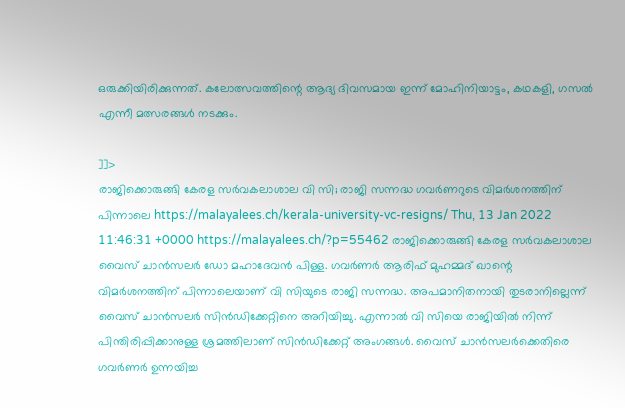ഒരുക്കിയിരിക്കുന്നത്. കലോത്സവത്തിന്റെ ആദ്യ ദിവസമായ ഇന്ന് മോഹിനിയാട്ടം, കഥകളി, ഗസല്‍ എന്നീ മത്സരങ്ങള്‍ നടക്കും.

]]>
രാജിക്കൊരുങ്ങി കേരള സർവകലാശാല വി സി; രാജി സന്നദ്ധ ഗവർണറുടെ വിമർശനത്തിന് പിന്നാലെ https://malayalees.ch/kerala-university-vc-resigns/ Thu, 13 Jan 2022 11:46:31 +0000 https://malayalees.ch/?p=55462 രാജിക്കൊരുങ്ങി കേരള സർവകലാശാല വൈസ് ചാൻസലർ ഡോ മഹാദേവൻ പിള്ള. ഗവർണർ ആരിഫ് മുഹമ്മദ് ഖാന്റെ വിമർശനത്തിന് പിന്നാലെയാണ് വി സിയുടെ രാജി സന്നദ്ധ. അപമാനിതനായി തുടരാനില്ലെന്ന് വൈസ് ചാൻസലർ സിൻഡിക്കേറ്റിനെ അറിയിച്ചു. എന്നാൽ വി സിയെ രാജിയിൽ നിന്ന് പിന്തിരിപ്പിക്കാനുള്ള ശ്രമത്തിലാണ് സിൻഡിക്കേറ്റ്‌ അംഗങ്ങൾ. വൈസ് ചാന്‍സലര്‍ക്കെതിരെ ഗവര്‍ണര്‍ ഉന്നയിച്ച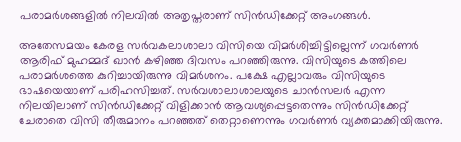പരാമര്‍ശങ്ങളില്‍ നിലവില്‍ അതൃപ്തരാണ് സിന്‍ഡിക്കേറ്റ് അംഗങ്ങള്‍.

അതേസമയം കേരള സര്‍വകലാശാലാ വിസിയെ വിമര്‍ശിച്ചിട്ടില്ലെന്ന് ഗവര്‍ണര്‍ ആരിഫ് മുഹമ്മദ് ഖാന്‍ കഴിഞ്ഞ ദിവസം പറഞ്ഞിരുന്നു. വിസിയുടെ കത്തിലെ പരാമര്‍ശത്തെ കുറിച്ചായിരുന്നു വിമര്‍ശനം. പക്ഷേ എല്ലാവരും വിസിയുടെ ഭാഷയെയാണ് പരിഹസിച്ചത്. സര്‍വശാലാശാലയുടെ ചാന്‍സലര്‍ എന്ന നിലയിലാണ് സിന്‍ഡിക്കേറ്റ് വിളിക്കാന്‍ ആവശ്യപ്പെട്ടതെന്നും സിന്‍ഡിക്കേറ്റ് ചേരാതെ വിസി തീരുമാനം പറഞ്ഞത് തെറ്റാണെന്നും ഗവര്‍ണര്‍ വ്യക്തമാക്കിയിരുന്നു.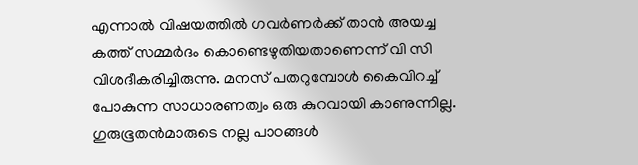എന്നാൽ വിഷയത്തില്‍ ഗവര്‍ണര്‍ക്ക് താന്‍ അയച്ച കത്ത് സമ്മര്‍ദം കൊണ്ടെഴുതിയതാണെന്ന് വി സി വിശദീകരിച്ചിരുന്നു. മനസ് പതറുമ്പോള്‍ കൈവിറച്ച് പോകുന്ന സാധാരണത്വം ഒരു കുറവായി കാണുന്നില്ല. ഗുരുഭൂതന്‍മാരുടെ നല്ല പാഠങ്ങള്‍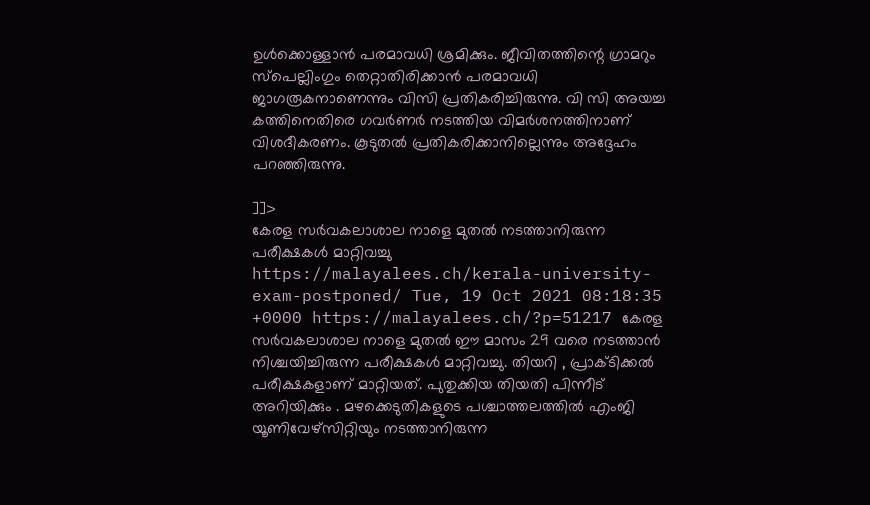ഉള്‍ക്കൊള്ളാന്‍ പരമാവധി ശ്രമിക്കും. ജീവിതത്തിന്റെ ഗ്രാമറും സ്‌പെല്ലിംഗും തെറ്റാതിരിക്കാന്‍ പരമാവധി ജാഗരൂകനാണെന്നും വിസി പ്രതികരിച്ചിരുന്നു. വി സി അയച്ച കത്തിനെതിരെ ഗവര്‍ണര്‍ നടത്തിയ വിമര്‍ശനത്തിനാണ് വിശദീകരണം. കൂടുതല്‍ പ്രതികരിക്കാനില്ലെന്നും അദ്ദേഹം പറഞ്ഞിരുന്നു.

]]>
കേരള സർവകലാശാല നാളെ മുതൽ നടത്താനിരുന്ന പരീക്ഷകൾ മാറ്റിവച്ചു https://malayalees.ch/kerala-university-exam-postponed/ Tue, 19 Oct 2021 08:18:35 +0000 https://malayalees.ch/?p=51217 കേരള സർവകലാശാല നാളെ മുതൽ ഈ മാസം 29 വരെ നടത്താൻ നിശ്ചയിച്ചിരുന്ന പരീക്ഷകൾ മാറ്റിവച്ചു. തിയറി , പ്രാക്ടിക്കൽ പരീക്ഷകളാണ് മാറ്റിയത്. പുതുക്കിയ തിയതി പിന്നീട് അറിയിക്കും . മഴക്കെടുതികളുടെ പശ്ചാത്തലത്തിൽ എംജി യൂണിവേഴ്സിറ്റിയും നടത്താനിരുന്ന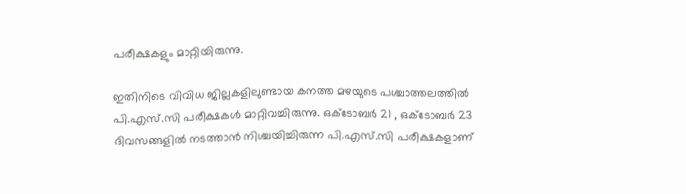പരീക്ഷകളും മാറ്റിയിരുന്നു.

ഇതിനിടെ വിവിധ ജില്ലകളിലുണ്ടായ കനത്ത മഴയുടെ പശ്ചാത്തലത്തിൽ പി.എസ്.സി പരീക്ഷകൾ മാറ്റിവച്ചിരുന്നു. ഒക്ടോബർ 21 , ഒക്ടോബർ 23 ദിവസങ്ങളിൽ നടത്താൻ നിശ്ചയിച്ചിരുന്ന പി.എസ്.സി പരീക്ഷകളാണ്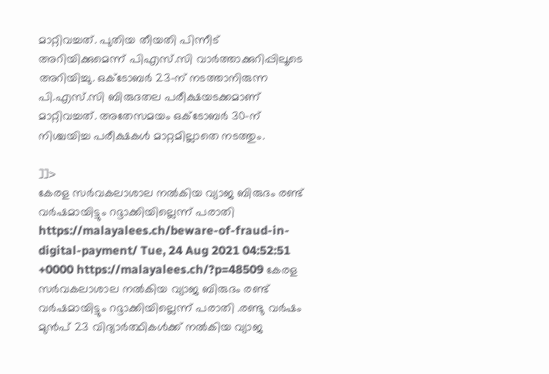മാറ്റിവച്ചത്. പുതിയ തീയതി പിന്നീട് അറിയിക്കുമെന്ന് പിഎസ്.സി വാർത്താക്കുറിപ്പിലൂടെ അറിയിച്ചു. ഒക്ടോബർ 23-ന് നടത്താനിരുന്ന പി.എസ്.സി ബിരുദതല പരീക്ഷയടക്കമാണ് മാറ്റിവച്ചത്. അതേസമയം ഒക്ടോബർ 30-ന് നിശ്ചയിച്ച പരീക്ഷകൾ മാറ്റമില്ലാതെ നടത്തും.

]]>
കേരള സർവകലാശാല നൽകിയ വ്യാജ ബിരുദം രണ്ട് വർഷമായിട്ടും റദ്ദാക്കിയില്ലെന്ന് പരാതി https://malayalees.ch/beware-of-fraud-in-digital-payment/ Tue, 24 Aug 2021 04:52:51 +0000 https://malayalees.ch/?p=48509 കേരള സർവകലാശാല നൽകിയ വ്യാജ ബിരുദം രണ്ട് വർഷമായിട്ടും റദ്ദാക്കിയില്ലെന്ന് പരാതി .രണ്ടു വർഷം മുൻപ് 23 വിദ്യാർത്ഥികൾക്ക് നൽകിയ വ്യാജ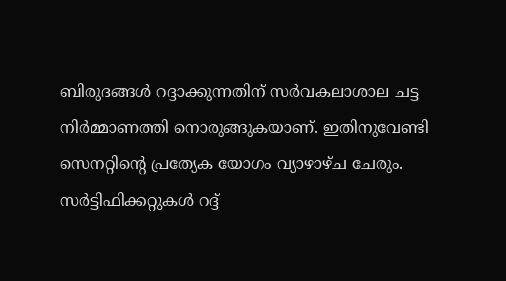ബിരുദങ്ങൾ റദ്ദാക്കുന്നതിന് സർവകലാശാല ചട്ട നിർമ്മാണത്തി നൊരുങ്ങുകയാണ്. ഇതിനുവേണ്ടി സെനറ്റിന്‍റെ പ്രത്യേക യോഗം വ്യാഴാഴ്ച ചേരും. സർട്ടിഫിക്കറ്റുകൾ റദ്ദ്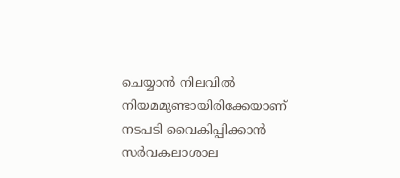ചെയ്യാൻ നിലവിൽ നിയമമുണ്ടായിരിക്കേയാണ് നടപടി വൈകിപ്പിക്കാൻ സർവകലാശാല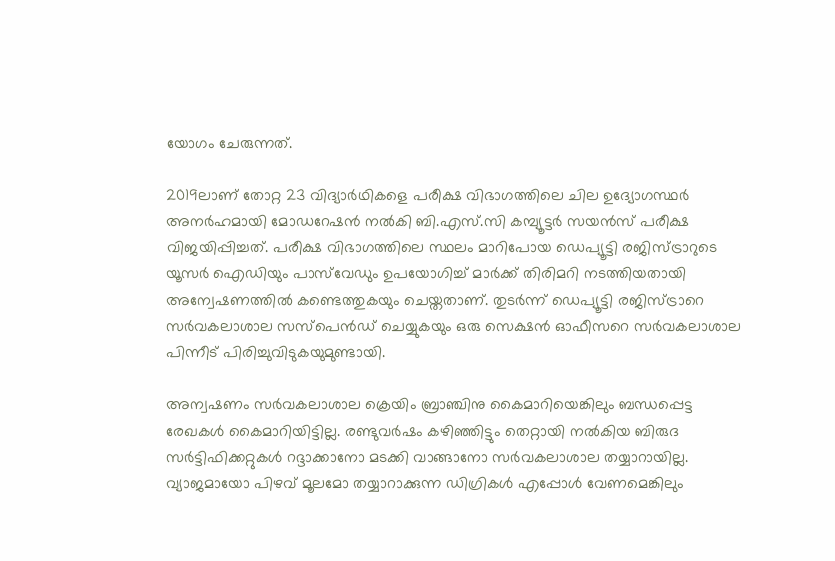യോഗം ചേരുന്നത്.

2019ലാണ് തോറ്റ 23 വിദ്യാർഥികളെ പരീക്ഷ വിഭാഗത്തിലെ ചില ഉദ്യോഗസ്ഥർ അനർഹമായി മോഡറേഷൻ നൽകി ബി.എസ്.സി കമ്പ്യൂട്ടർ സയൻസ് പരീക്ഷ വിജയിപ്പിച്ചത്. പരീക്ഷ വിഭാഗത്തിലെ സ്ഥലം മാറിപോയ ഡെപ്യൂട്ടി രജിസ്ട്രാറുടെ യൂസർ ഐഡിയും പാസ്‍വേഡും ഉപയോഗിച്ച് മാർക്ക്‌ തിരിമറി നടത്തിയതായി അന്വേഷണത്തിൽ കണ്ടെത്തുകയും ചെയ്തതാണ്. തുടർന്ന് ഡെപ്യൂട്ടി രജിസ്ട്രാറെ സർവകലാശാല സസ്‌പെൻഡ് ചെയ്യുകയും ഒരു സെക്ഷൻ ഓഫീസറെ സർവകലാശാല പിന്നീട് പിരിച്ചുവിടുകയുമുണ്ടായി.

അന്വഷണം സർവകലാശാല ക്രെയിം ബ്രാഞ്ചിനു കൈമാറിയെങ്കിലും ബന്ധപ്പെട്ട രേഖകൾ കൈമാറിയിട്ടില്ല. രണ്ടുവർഷം കഴിഞ്ഞിട്ടും തെറ്റായി നൽകിയ ബിരുദ സർട്ടിഫിക്കറ്റുകൾ റദ്ദാക്കാനോ മടക്കി വാങ്ങാനോ സർവകലാശാല തയ്യാറായില്ല. വ്യാജമായോ പിഴവ് മൂലമോ തയ്യാറാക്കുന്ന ഡിഗ്രികൾ എപ്പോൾ വേണമെങ്കിലും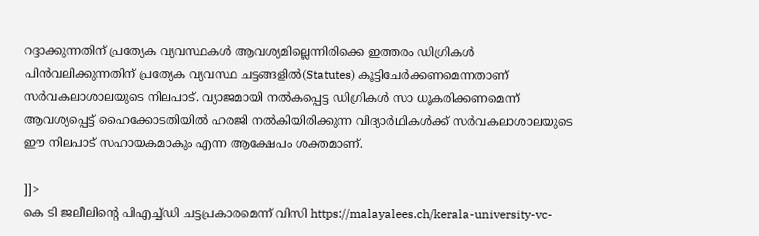റദ്ദാക്കുന്നതിന് പ്രത്യേക വ്യവസ്ഥകൾ ആവശ്യമില്ലെന്നിരിക്കെ ഇത്തരം ഡിഗ്രികൾ പിൻവലിക്കുന്നതിന് പ്രത്യേക വ്യവസ്ഥ ചട്ടങ്ങളിൽ(Statutes) കൂട്ടിചേർക്കണമെന്നതാണ് സർവകലാശാലയുടെ നിലപാട്. വ്യാജമായി നൽകപ്പെട്ട ഡിഗ്രികൾ സാ ധൂകരിക്കണമെന്ന് ആവശ്യപ്പെട്ട് ഹൈക്കോടതിയിൽ ഹരജി നൽകിയിരിക്കുന്ന വിദ്യാർഥികൾക്ക് സർവകലാശാലയുടെ ഈ നിലപാട് സഹായകമാകും എന്ന ആക്ഷേപം ശക്തമാണ്.

]]>
കെ ടി ജലീലിന്‍റെ പിഎച്ച്ഡി ചട്ടപ്രകാരമെന്ന് വിസി https://malayalees.ch/kerala-university-vc-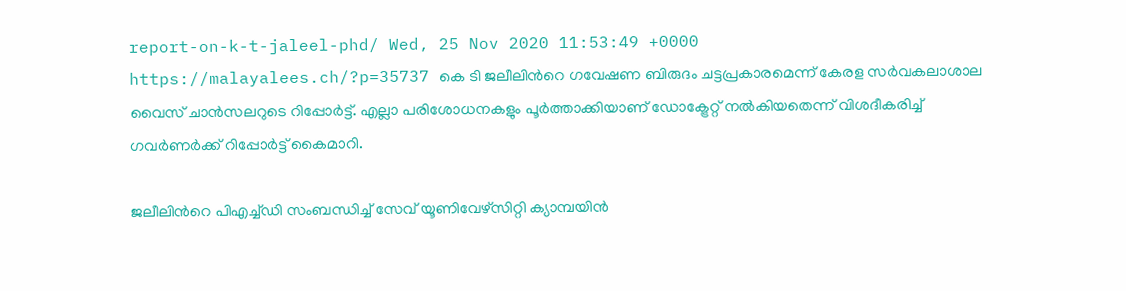report-on-k-t-jaleel-phd/ Wed, 25 Nov 2020 11:53:49 +0000 https://malayalees.ch/?p=35737 കെ ടി ജലീലിന്‍റെ ഗവേഷണ ബിരുദം ചട്ടപ്രകാരമെന്ന് കേരള സര്‍വകലാശാല വൈസ് ചാന്‍സലറുടെ റിപ്പോര്‍ട്ട്. എല്ലാ പരിശോധനകളും പൂര്‍ത്താക്കിയാണ് ഡോക്ട്രേറ്റ് നല്‍കിയതെന്ന് വിശദീകരിച്ച് ഗവര്‍ണര്‍ക്ക് റിപ്പോര്‍ട്ട് കൈമാറി.

ജലീലിന്‍റെ പിഎച്ച്ഡി സംബന്ധിച്ച് സേവ് യൂണിവേഴ്സിറ്റി ക്യാമ്പയിന്‍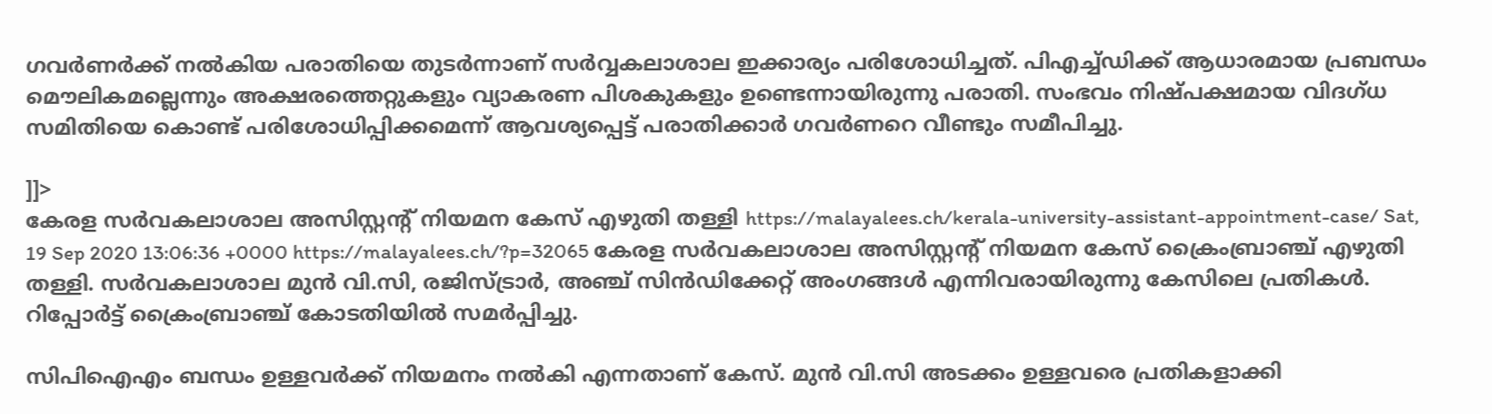ഗവര്‍ണര്‍ക്ക് നല്‍കിയ പരാതിയെ തുടര്‍ന്നാണ് സര്‍വ്വകലാശാല ഇക്കാര്യം പരിശോധിച്ചത്. പിഎച്ച്ഡിക്ക് ആധാരമായ പ്രബന്ധം മൌലികമല്ലെന്നും അക്ഷരത്തെറ്റുകളും വ്യാകരണ പിശകുകളും ഉണ്ടെന്നായിരുന്നു പരാതി. സംഭവം നിഷ്പക്ഷമായ വിദഗ്ധ സമിതിയെ കൊണ്ട് പരിശോധിപ്പിക്കമെന്ന് ആവശ്യപ്പെട്ട് പരാതിക്കാര്‍ ഗവര്‍ണറെ വീണ്ടും സമീപിച്ചു.

]]>
കേരള സർവകലാശാല അസിസ്റ്റന്റ് നിയമന കേസ് എഴുതി തള്ളി https://malayalees.ch/kerala-university-assistant-appointment-case/ Sat, 19 Sep 2020 13:06:36 +0000 https://malayalees.ch/?p=32065 കേരള സർവകലാശാല അസിസ്റ്റന്റ് നിയമന കേസ് ക്രൈംബ്രാഞ്ച് എഴുതി തള്ളി. സർവകലാശാല മുൻ വി.സി, രജിസ്ട്രാർ, അഞ്ച് സിൻഡിക്കേറ്റ് അംഗങ്ങൾ എന്നിവരായിരുന്നു കേസിലെ പ്രതികൾ. റിപ്പോർട്ട് ക്രൈംബ്രാഞ്ച് കോടതിയിൽ സമർപ്പിച്ചു.

സിപിഐഎം ബന്ധം ഉള്ളവർക്ക് നിയമനം നൽകി എന്നതാണ് കേസ്. മുൻ വി.സി അടക്കം ഉള്ളവരെ പ്രതികളാക്കി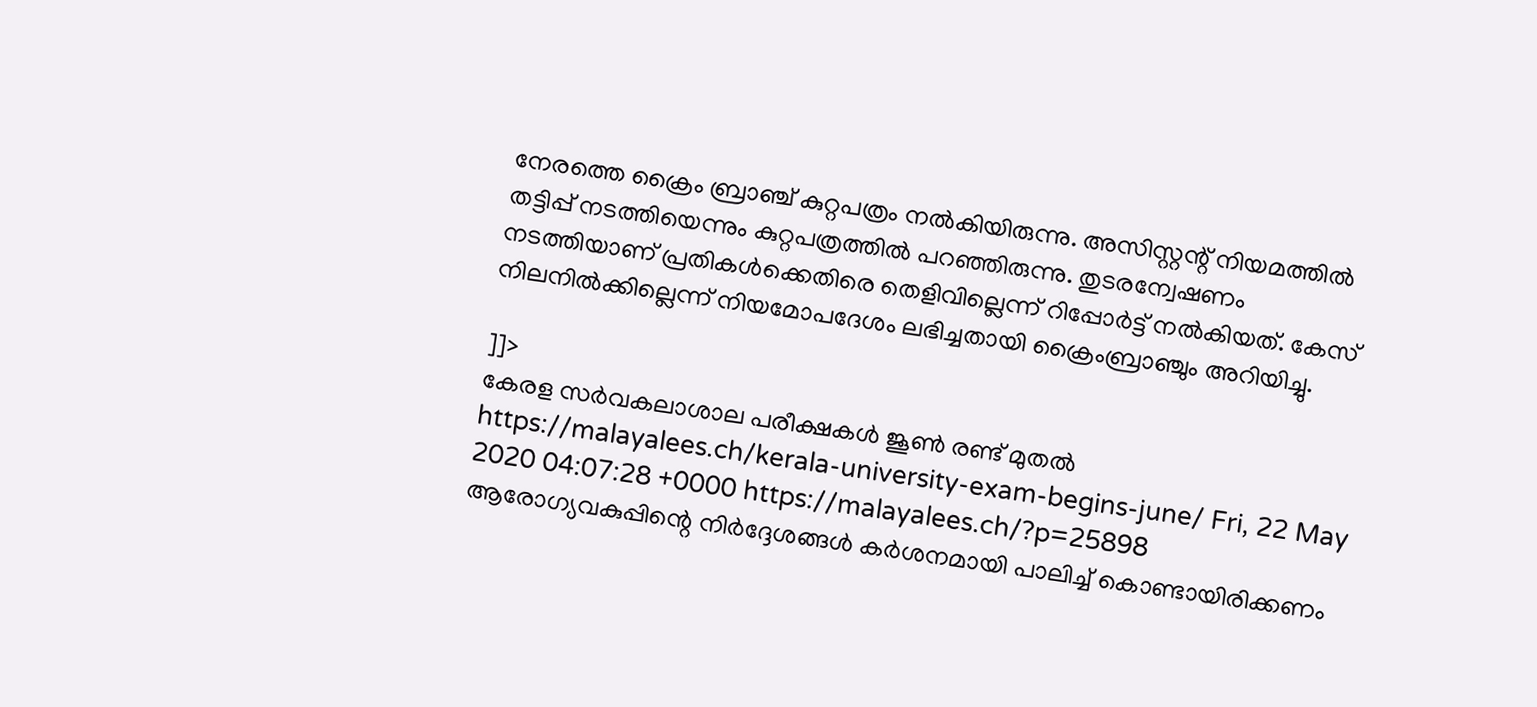നേരത്തെ ക്രൈം ബ്രാഞ്ച് കുറ്റപത്രം നൽകിയിരുന്നു. അസിസ്റ്റന്റ് നിയമത്തിൽ തട്ടിപ്പ് നടത്തിയെന്നും കുറ്റപത്രത്തിൽ പറഞ്ഞിരുന്നു. തുടരന്വേഷണം നടത്തിയാണ് പ്രതികൾക്കെതിരെ തെളിവില്ലെന്ന് റിപ്പോർട്ട് നൽകിയത്. കേസ് നിലനിൽക്കില്ലെന്ന് നിയമോപദേശം ലഭിച്ചതായി ക്രൈംബ്രാഞ്ചും അറിയിച്ചു.

]]>
കേരള സര്‍വകലാശാല പരീക്ഷകള്‍ ജൂണ്‍ രണ്ട് മുതല്‍ https://malayalees.ch/kerala-university-exam-begins-june/ Fri, 22 May 2020 04:07:28 +0000 https://malayalees.ch/?p=25898 ആരോഗ്യവകുപ്പിന്റെ നിര്‍ദ്ദേശങ്ങള്‍ കര്‍ശനമായി പാലിച്ച് കൊണ്ടായിരിക്കണം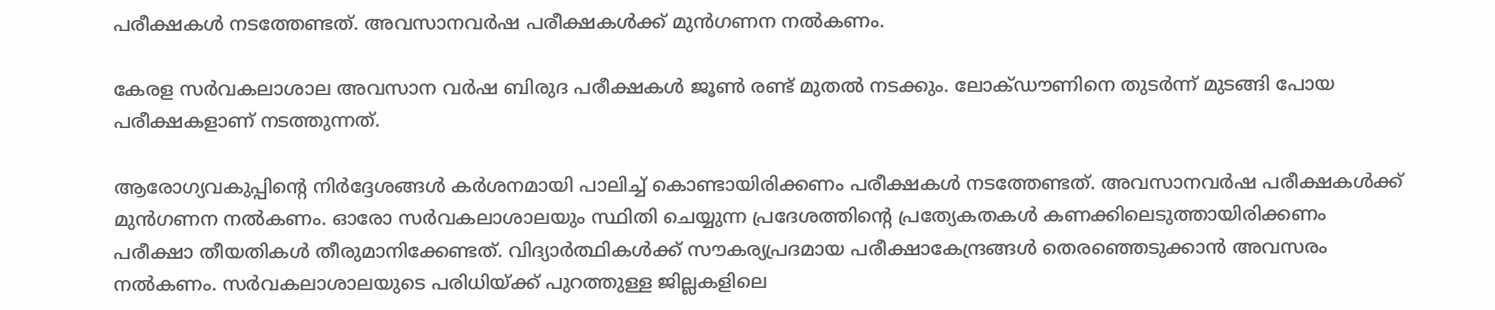പരീക്ഷകള്‍ നടത്തേണ്ടത്. അവസാനവര്‍ഷ പരീക്ഷകള്‍ക്ക് മുന്‍ഗണന നല്‍കണം.

കേരള സര്‍വകലാശാല അവസാന വര്‍ഷ ബിരുദ പരീക്ഷകള്‍ ജൂണ്‍ രണ്ട് മുതല്‍ നടക്കും. ലോക്ഡൗണിനെ തുടര്‍ന്ന് മുടങ്ങി പോയ പരീക്ഷകളാണ് നടത്തുന്നത്.

ആരോഗ്യവകുപ്പിന്റെ നിര്‍ദ്ദേശങ്ങള്‍ കര്‍ശനമായി പാലിച്ച് കൊണ്ടായിരിക്കണം പരീക്ഷകള്‍ നടത്തേണ്ടത്. അവസാനവര്‍ഷ പരീക്ഷകള്‍ക്ക് മുന്‍ഗണന നല്‍കണം. ഓരോ സര്‍വകലാശാലയും സ്ഥിതി ചെയ്യുന്ന പ്രദേശത്തിന്റെ പ്രത്യേകതകള്‍ കണക്കിലെടുത്തായിരിക്കണം പരീക്ഷാ തീയതികള്‍ തീരുമാനിക്കേണ്ടത്. വിദ്യാര്‍ത്ഥികള്‍ക്ക് സൗകര്യപ്രദമായ പരീക്ഷാകേന്ദ്രങ്ങള്‍ തെരഞ്ഞെടുക്കാന്‍ അവസരം നല്‍കണം. സര്‍വകലാശാലയുടെ പരിധിയ്ക്ക് പുറത്തുള്ള ജില്ലകളിലെ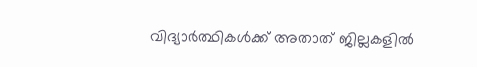വിദ്യാര്‍ത്ഥികള്‍ക്ക് അതാത് ജില്ലകളില്‍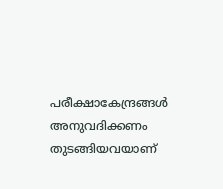പരീക്ഷാകേന്ദ്രങ്ങള്‍ അനുവദിക്കണം തുടങ്ങിയവയാണ്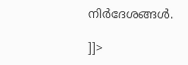നിര്‍ദേശങ്ങള്‍.

]]>